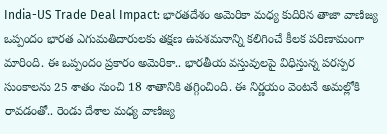India-US Trade Deal Impact: భారతదేశం అమెరికా మధ్య కుదిరిన తాజా వాణిజ్య ఒప్పందం భారత ఎగుమతిదారులకు తక్షణ ఉపశమనాన్ని కలిగించే కీలక పరిణామంగా మారింది. ఈ ఒప్పందం ప్రకారం అమెరికా.. భారతీయ వస్తువులపై విధిస్తున్న పరస్పర సుంకాలను 25 శాతం నుంచి 18 శాతానికి తగ్గించింది. ఈ నిర్ణయం వెంటనే అమల్లోకి రావడంతో.. రెండు దేశాల మధ్య వాణిజ్య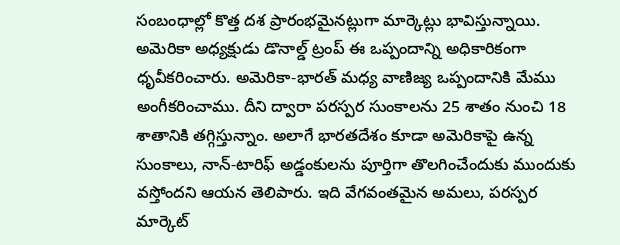సంబంధాల్లో కొత్త దశ ప్రారంభమైనట్లుగా మార్కెట్లు భావిస్తున్నాయి.
అమెరికా అధ్యక్షుడు డొనాల్డ్ ట్రంప్ ఈ ఒప్పందాన్ని అధికారికంగా ధృవీకరించారు. అమెరికా-భారత్ మధ్య వాణిజ్య ఒప్పందానికి మేము అంగీకరించాము. దీని ద్వారా పరస్పర సుంకాలను 25 శాతం నుంచి 18 శాతానికి తగ్గిస్తున్నాం. అలాగే భారతదేశం కూడా అమెరికాపై ఉన్న సుంకాలు, నాన్-టారిఫ్ అడ్డంకులను పూర్తిగా తొలగించేందుకు ముందుకు వస్తోందని ఆయన తెలిపారు. ఇది వేగవంతమైన అమలు, పరస్పర మార్కెట్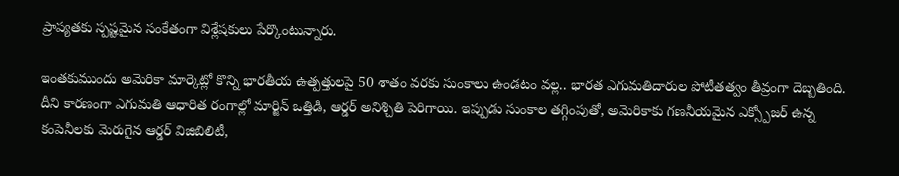ప్రాప్యతకు స్పష్టమైన సంకేతంగా విశ్లేషకులు పేర్కొంటున్నారు.

ఇంతకుముందు అమెరికా మార్కెట్లో కొన్ని భారతీయ ఉత్పత్తులపై 50 శాతం వరకు సుంకాలు ఉండటం వల్ల.. భారత ఎగుమతిదారుల పోటీతత్వం తీవ్రంగా దెబ్బతింది. దీని కారణంగా ఎగుమతి ఆధారిత రంగాల్లో మార్జిన్ ఒత్తిడి, ఆర్డర్ అనిశ్చితి పెరిగాయి. ఇప్పుడు సుంకాల తగ్గింపుతో, అమెరికాకు గణనీయమైన ఎక్స్పోజర్ ఉన్న కంపెనీలకు మెరుగైన ఆర్డర్ విజిబిలిటీ,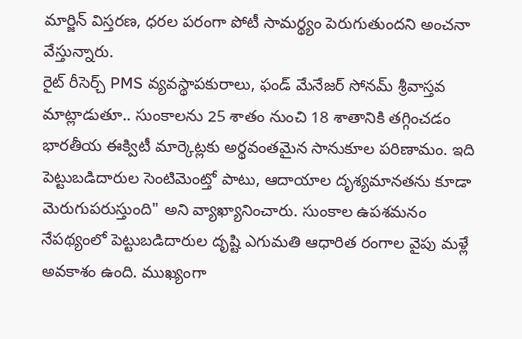మార్జిన్ విస్తరణ, ధరల పరంగా పోటీ సామర్థ్యం పెరుగుతుందని అంచనా వేస్తున్నారు.
రైట్ రీసెర్చ్ PMS వ్యవస్థాపకురాలు, ఫండ్ మేనేజర్ సోనమ్ శ్రీవాస్తవ మాట్లాడుతూ.. సుంకాలను 25 శాతం నుంచి 18 శాతానికి తగ్గించడం భారతీయ ఈక్విటీ మార్కెట్లకు అర్థవంతమైన సానుకూల పరిణామం. ఇది పెట్టుబడిదారుల సెంటిమెంట్తో పాటు, ఆదాయాల దృశ్యమానతను కూడా మెరుగుపరుస్తుంది" అని వ్యాఖ్యానించారు. సుంకాల ఉపశమనం నేపథ్యంలో పెట్టుబడిదారుల దృష్టి ఎగుమతి ఆధారిత రంగాల వైపు మళ్లే అవకాశం ఉంది. ముఖ్యంగా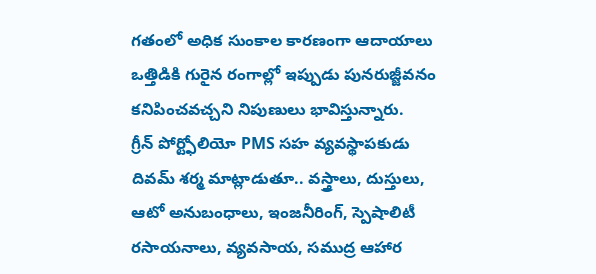గతంలో అధిక సుంకాల కారణంగా ఆదాయాలు ఒత్తిడికి గురైన రంగాల్లో ఇప్పుడు పునరుజ్జీవనం కనిపించవచ్చని నిపుణులు భావిస్తున్నారు.
గ్రీన్ పోర్ట్ఫోలియో PMS సహ వ్యవస్థాపకుడు దివమ్ శర్మ మాట్లాడుతూ.. వస్త్రాలు, దుస్తులు, ఆటో అనుబంధాలు, ఇంజనీరింగ్, స్పెషాలిటీ రసాయనాలు, వ్యవసాయ, సముద్ర ఆహార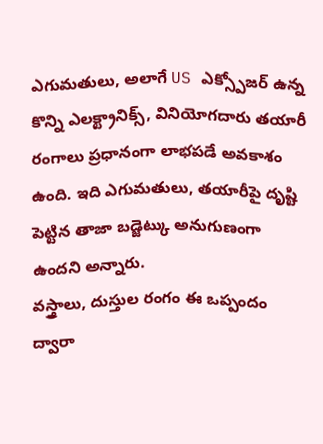ఎగుమతులు, అలాగే US ఎక్స్పోజర్ ఉన్న కొన్ని ఎలక్ట్రానిక్స్, వినియోగదారు తయారీ రంగాలు ప్రధానంగా లాభపడే అవకాశం ఉంది. ఇది ఎగుమతులు, తయారీపై దృష్టి పెట్టిన తాజా బడ్జెట్కు అనుగుణంగా ఉందని అన్నారు.
వస్త్రాలు, దుస్తుల రంగం ఈ ఒప్పందం ద్వారా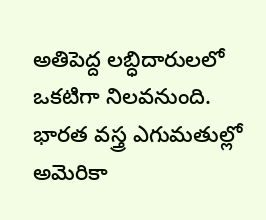అతిపెద్ద లబ్ధిదారులలో ఒకటిగా నిలవనుంది. భారత వస్త్ర ఎగుమతుల్లో అమెరికా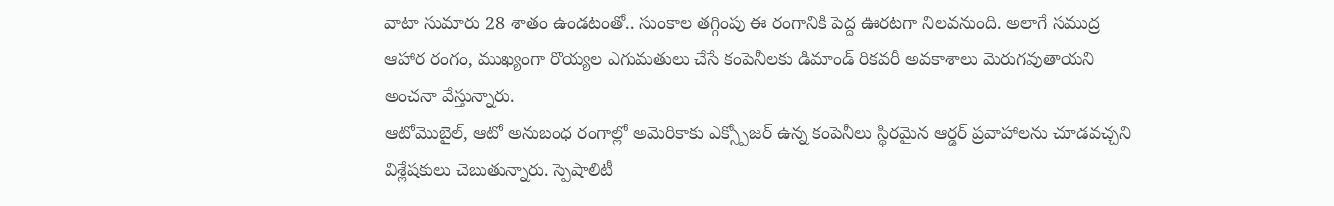వాటా సుమారు 28 శాతం ఉండటంతో.. సుంకాల తగ్గింపు ఈ రంగానికి పెద్ద ఊరటగా నిలవనుంది. అలాగే సముద్ర ఆహార రంగం, ముఖ్యంగా రొయ్యల ఎగుమతులు చేసే కంపెనీలకు డిమాండ్ రికవరీ అవకాశాలు మెరుగవుతాయని అంచనా వేస్తున్నారు.
ఆటోమొబైల్, ఆటో అనుబంధ రంగాల్లో అమెరికాకు ఎక్స్పోజర్ ఉన్న కంపెనీలు స్థిరమైన ఆర్డర్ ప్రవాహాలను చూడవచ్చని విశ్లేషకులు చెబుతున్నారు. స్పెషాలిటీ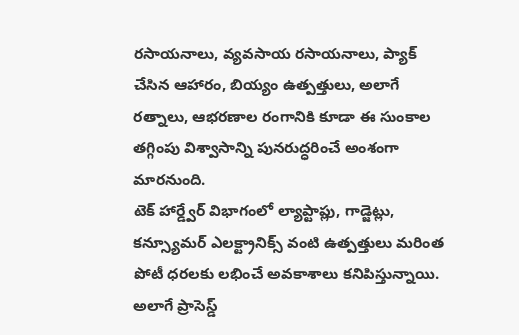రసాయనాలు, వ్యవసాయ రసాయనాలు, ప్యాక్ చేసిన ఆహారం, బియ్యం ఉత్పత్తులు, అలాగే రత్నాలు, ఆభరణాల రంగానికి కూడా ఈ సుంకాల తగ్గింపు విశ్వాసాన్ని పునరుద్ధరించే అంశంగా మారనుంది.
టెక్ హార్డ్వేర్ విభాగంలో ల్యాప్టాప్లు, గాడ్జెట్లు, కన్స్యూమర్ ఎలక్ట్రానిక్స్ వంటి ఉత్పత్తులు మరింత పోటీ ధరలకు లభించే అవకాశాలు కనిపిస్తున్నాయి. అలాగే ప్రాసెస్డ్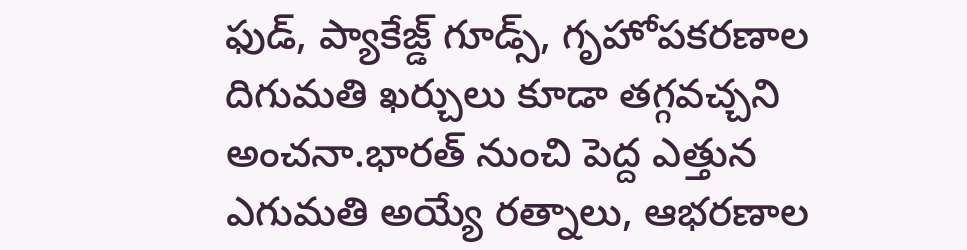ఫుడ్, ప్యాకేజ్డ్ గూడ్స్, గృహోపకరణాల దిగుమతి ఖర్చులు కూడా తగ్గవచ్చని అంచనా.భారత్ నుంచి పెద్ద ఎత్తున ఎగుమతి అయ్యే రత్నాలు, ఆభరణాల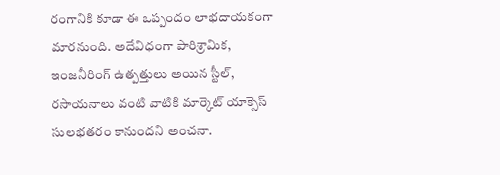రంగానికి కూడా ఈ ఒప్పందం లాభదాయకంగా మారనుంది. అదేవిధంగా పారిశ్రామిక, ఇంజనీరింగ్ ఉత్పత్తులు అయిన స్టీల్, రసాయనాలు వంటి వాటికి మార్కెట్ యాక్సెస్ సులభతరం కానుందని అంచనా.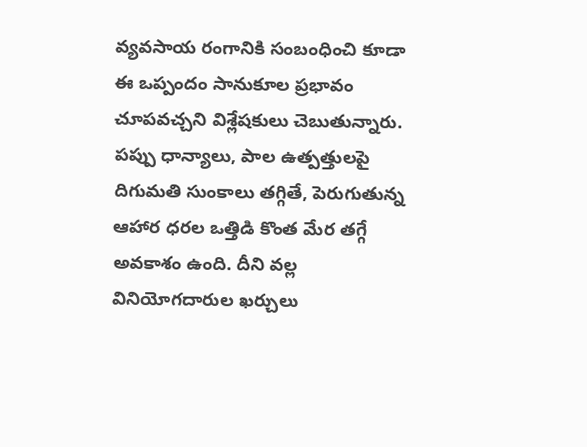వ్యవసాయ రంగానికి సంబంధించి కూడా ఈ ఒప్పందం సానుకూల ప్రభావం చూపవచ్చని విశ్లేషకులు చెబుతున్నారు. పప్పు ధాన్యాలు, పాల ఉత్పత్తులపై దిగుమతి సుంకాలు తగ్గితే, పెరుగుతున్న ఆహార ధరల ఒత్తిడి కొంత మేర తగ్గే అవకాశం ఉంది. దీని వల్ల వినియోగదారుల ఖర్చులు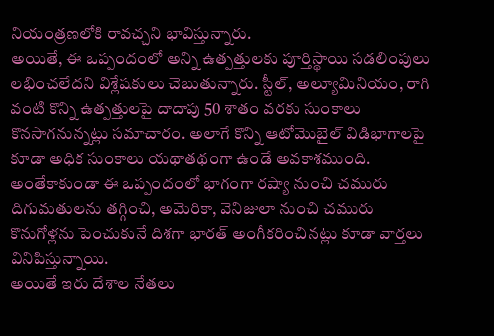నియంత్రణలోకి రావచ్చని భావిస్తున్నారు.
అయితే, ఈ ఒప్పందంలో అన్ని ఉత్పత్తులకు పూర్తిస్థాయి సడలింపులు లభించలేదని విశ్లేషకులు చెబుతున్నారు. స్టీల్, అల్యూమినియం, రాగి వంటి కొన్ని ఉత్పత్తులపై దాదాపు 50 శాతం వరకు సుంకాలు కొనసాగనున్నట్లు సమాచారం. అలాగే కొన్ని ఆటోమొబైల్ విడిభాగాలపై కూడా అధిక సుంకాలు యథాతథంగా ఉండే అవకాశముంది. అంతేకాకుండా ఈ ఒప్పందంలో భాగంగా రష్యా నుంచి చమురు దిగుమతులను తగ్గించి, అమెరికా, వెనిజులా నుంచి చమురు కొనుగోళ్లను పెంచుకునే దిశగా భారత్ అంగీకరించినట్లు కూడా వార్తలు వినిపిస్తున్నాయి.
అయితే ఇరు దేశాల నేతలు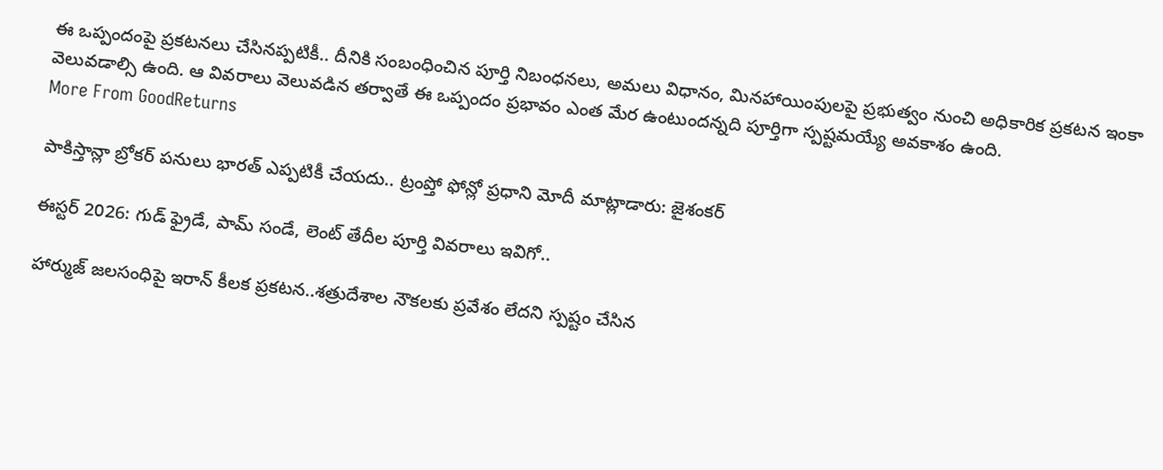ఈ ఒప్పందంపై ప్రకటనలు చేసినప్పటికీ.. దీనికి సంబంధించిన పూర్తి నిబంధనలు, అమలు విధానం, మినహాయింపులపై ప్రభుత్వం నుంచి అధికారిక ప్రకటన ఇంకా వెలువడాల్సి ఉంది. ఆ వివరాలు వెలువడిన తర్వాతే ఈ ఒప్పందం ప్రభావం ఎంత మేర ఉంటుందన్నది పూర్తిగా స్పష్టమయ్యే అవకాశం ఉంది.
More From GoodReturns

పాకిస్తాన్లా బ్రోకర్ పనులు భారత్ ఎప్పటికీ చేయదు.. ట్రంప్తో ఫోన్లో ప్రధాని మోదీ మాట్లాడారు: జైశంకర్

ఈస్టర్ 2026: గుడ్ ఫ్రైడే, పామ్ సండే, లెంట్ తేదీల పూర్తి వివరాలు ఇవిగో..

హార్ముజ్ జలసంధిపై ఇరాన్ కీలక ప్రకటన..శత్రుదేశాల నౌకలకు ప్రవేశం లేదని స్పష్టం చేసిన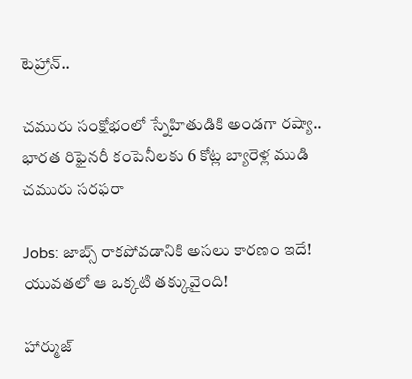టెహ్రాన్..

చమురు సంక్షోభంలో స్నేహితుడికి అండగా రష్యా.. భారత రిఫైనరీ కంపెనీలకు 6 కోట్ల బ్యారెళ్ల ముడి చమురు సరఫరా

Jobs: జాబ్స్ రాకపోవడానికి అసలు కారణం ఇదే! యువతలో ఆ ఒక్కటి తక్కువైంది!

హార్ముజ్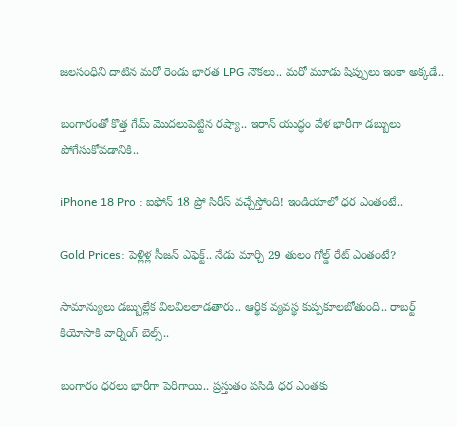జలసంధిని దాటిన మరో రెండు భారత LPG నౌకలు.. మరో మూడు షిప్పులు ఇంకా అక్కడే..

బంగారంతో కొత్త గేమ్ మొదలుపెట్టిన రష్యా.. ఇరాన్ యుద్ధం వేళ భారీగా డబ్బులు పోగేసుకోవడానికి..

iPhone 18 Pro : ఐఫోన్ 18 ప్రో సిరీస్ వచ్చేస్తోంది! ఇండియాలో ధర ఎంతంటే..

Gold Prices: పెళ్లిళ్ల సీజన్ ఎఫెక్ట్.. నేడు మార్చి 29 తులం గోల్డ్ రేట్ ఎంతంటే?

సామాన్యులు డబ్బుల్లేక విలవిలలాడతారు.. ఆర్థిక వ్యవస్థ కుప్పకూలబోతుంది.. రాబర్ట్ కియోసాకి వార్నింగ్ బెల్స్..

బంగారం ధరలు భారీగా పెరిగాయి.. ప్రస్తుతం పసిడి ధర ఎంతకు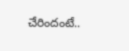చేరిందంటే..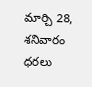మార్చి 28, శనివారం ధరలు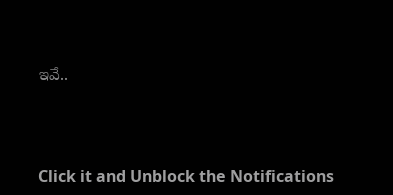ఇవే..



Click it and Unblock the Notifications